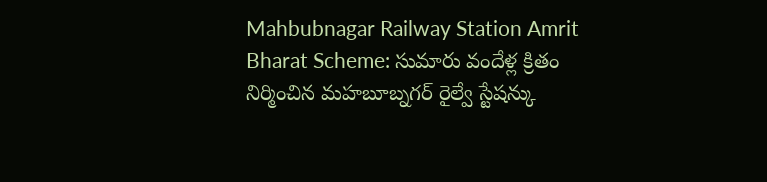Mahbubnagar Railway Station Amrit Bharat Scheme: సుమారు వందేళ్ల క్రితం నిర్మించిన మహబూబ్నగర్ రైల్వే స్టేషన్కు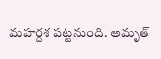మహర్దశ పట్టనుంది. అమృత్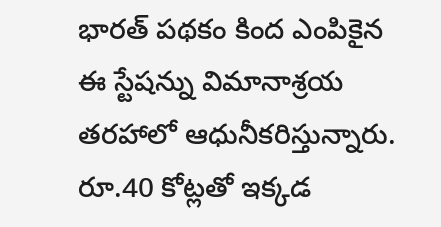భారత్ పథకం కింద ఎంపికైన ఈ స్టేషన్ను విమానాశ్రయ తరహాలో ఆధునీకరిస్తున్నారు. రూ.40 కోట్లతో ఇక్కడ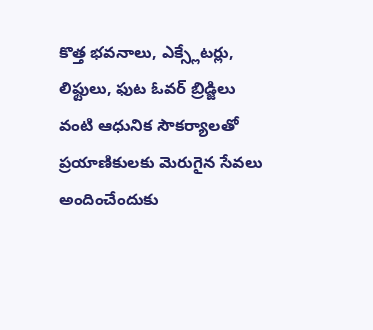కొత్త భవనాలు, ఎక్స్లేటర్లు, లిఫ్టులు, ఫుట ఓవర్ బ్రిడ్జిలు వంటి ఆధునిక సౌకర్యాలతో ప్రయాణికులకు మెరుగైన సేవలు అందించేందుకు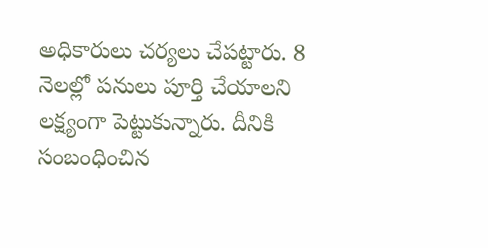అధికారులు చర్యలు చేపట్టారు. 8 నెలల్లో పనులు పూర్తి చేయాలని లక్ష్యంగా పెట్టుకున్నారు. దీనికి సంబంధించిన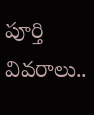పూర్తి వివరాలు..